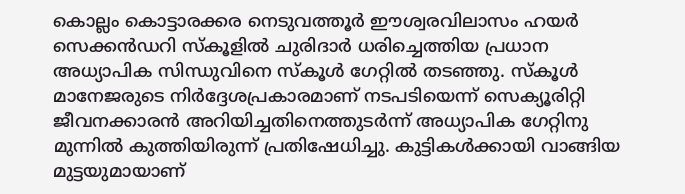കൊല്ലം കൊട്ടാരക്കര നെടുവത്തൂർ ഈശ്വരവിലാസം ഹയർ സെക്കൻഡറി സ്കൂളിൽ ചുരിദാർ ധരിച്ചെത്തിയ പ്രധാന അധ്യാപിക സിന്ധുവിനെ സ്കൂൾ ഗേറ്റിൽ തടഞ്ഞു. സ്കൂൾ മാനേജരുടെ നിർദ്ദേശപ്രകാരമാണ് നടപടിയെന്ന് സെക്യൂരിറ്റി ജീവനക്കാരൻ അറിയിച്ചതിനെത്തുടർന്ന് അധ്യാപിക ഗേറ്റിനു മുന്നിൽ കുത്തിയിരുന്ന് പ്രതിഷേധിച്ചു. കുട്ടികൾക്കായി വാങ്ങിയ മുട്ടയുമായാണ്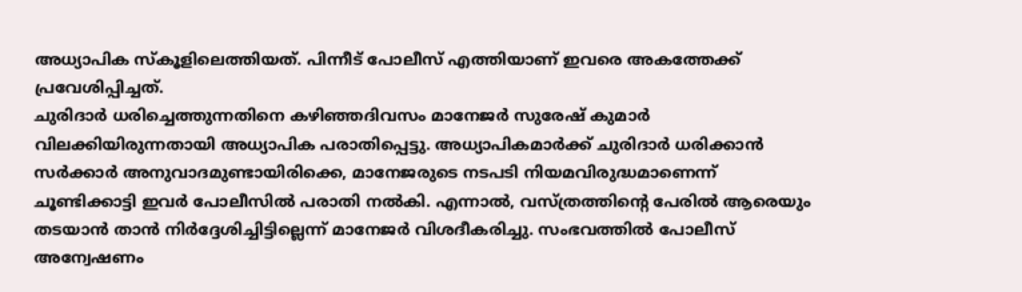അധ്യാപിക സ്കൂളിലെത്തിയത്. പിന്നീട് പോലീസ് എത്തിയാണ് ഇവരെ അകത്തേക്ക് പ്രവേശിപ്പിച്ചത്.
ചുരിദാർ ധരിച്ചെത്തുന്നതിനെ കഴിഞ്ഞദിവസം മാനേജർ സുരേഷ് കുമാർ വിലക്കിയിരുന്നതായി അധ്യാപിക പരാതിപ്പെട്ടു. അധ്യാപികമാർക്ക് ചുരിദാർ ധരിക്കാൻ സർക്കാർ അനുവാദമുണ്ടായിരിക്കെ, മാനേജരുടെ നടപടി നിയമവിരുദ്ധമാണെന്ന് ചൂണ്ടിക്കാട്ടി ഇവർ പോലീസിൽ പരാതി നൽകി. എന്നാൽ, വസ്ത്രത്തിന്റെ പേരിൽ ആരെയും തടയാൻ താൻ നിർദ്ദേശിച്ചിട്ടില്ലെന്ന് മാനേജർ വിശദീകരിച്ചു. സംഭവത്തിൽ പോലീസ് അന്വേഷണം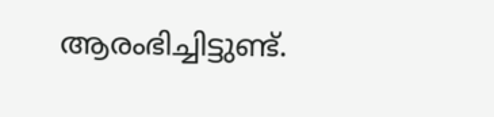ആരംഭിച്ചിട്ടുണ്ട്.